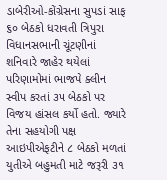ડાબેરીઓ-કોંગ્રેસના સુપડાં સાફ
૬૦ બેઠકો ધરાવતી ત્રિપુરા વિધાનસભાની ચૂંટણીનાં શનિવારે જાહેર થયેલાં પરિણામોમાં ભાજપે ક્લીન સ્વીપ કરતાં ૩૫ બેઠકો પર વિજય હાંસલ કર્યો હતો. જ્યારે તેના સહયોગી પક્ષ આઇપીએફટીને ૮ બેઠકો મળતાં યુતીએ બહુમતી માટે જરૂરી ૩૧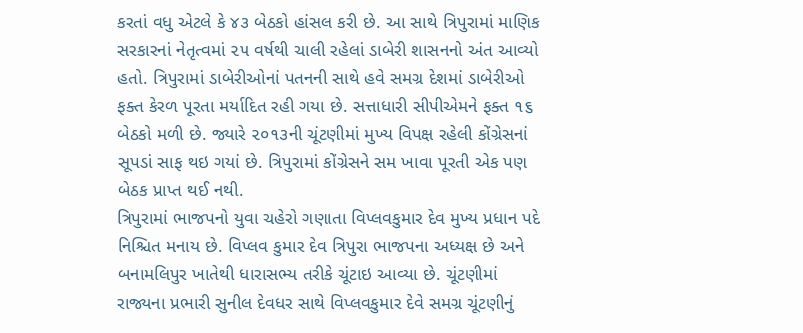કરતાં વધુ એટલે કે ૪૩ બેઠકો હાંસલ કરી છે. આ સાથે ત્રિપુરામાં માણિક સરકારનાં નેતૃત્વમાં ૨૫ વર્ષથી ચાલી રહેલાં ડાબેરી શાસનનો અંત આવ્યો હતો. ત્રિપુરામાં ડાબેરીઓનાં પતનની સાથે હવે સમગ્ર દેશમાં ડાબેરીઓ ફક્ત કેરળ પૂરતા મર્યાદિત રહી ગયા છે. સત્તાધારી સીપીએમને ફક્ત ૧૬ બેઠકો મળી છે. જ્યારે ૨૦૧૩ની ચૂંટણીમાં મુખ્ય વિપક્ષ રહેલી કોંગ્રેસનાં સૂપડાં સાફ થઇ ગયાં છે. ત્રિપુરામાં કોંગ્રેસને સમ ખાવા પૂરતી એક પણ બેઠક પ્રાપ્ત થઈ નથી.
ત્રિપુરામાં ભાજપનો યુવા ચહેરો ગણાતા વિપ્લવકુમાર દેવ મુખ્ય પ્રધાન પદે નિશ્ચિત મનાય છે. વિપ્લવ કુમાર દેવ ત્રિપુરા ભાજપના અધ્યક્ષ છે અને બનામલિપુર ખાતેથી ધારાસભ્ય તરીકે ચૂંટાઇ આવ્યા છે. ચૂંટણીમાં રાજ્યના પ્રભારી સુનીલ દેવધર સાથે વિપ્લવકુમાર દેવે સમગ્ર ચૂંટણીનું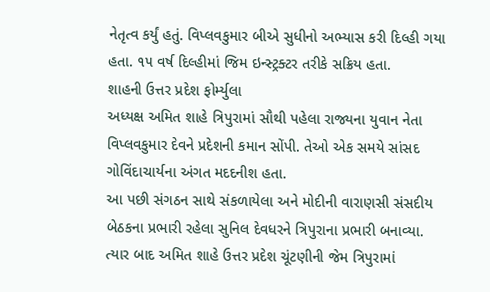નેતૃત્વ કર્યું હતું. વિપ્લવકુમાર બીએ સુધીનો અભ્યાસ કરી દિલ્હી ગયા હતા. ૧૫ વર્ષ દિલ્હીમાં જિમ ઇન્સ્ટ્રક્ટર તરીકે સક્રિય હતા.
શાહની ઉત્તર પ્રદેશ ફોર્મ્યુલા
અધ્યક્ષ અમિત શાહે ત્રિપુરામાં સૌથી પહેલા રાજ્યના યુવાન નેતા વિપ્લવકુમાર દેવને પ્રદેશની કમાન સોંપી. તેઓ એક સમયે સાંસદ ગોવિંદાચાર્યના અંગત મદદનીશ હતા.
આ પછી સંગઠન સાથે સંકળાયેલા અને મોદીની વારાણસી સંસદીય બેઠકના પ્રભારી રહેલા સુનિલ દેવધરને ત્રિપુરાના પ્રભારી બનાવ્યા. ત્યાર બાદ અમિત શાહે ઉત્તર પ્રદેશ ચૂંટણીની જેમ ત્રિપુરામાં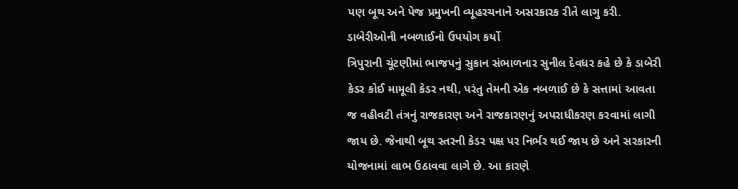પણ બૂથ અને પેજ પ્રમુખની વ્યૂહરચનાને અસરકારક રીતે લાગુ કરી.
ડાબેરીઓની નબળાઈનો ઉપયોગ કર્યો
ત્રિપુરાની ચૂંટણીમાં ભાજપનું સુકાન સંભાળનાર સુનીલ દેવધર કહે છે કે ડાબેરી કેડર કોઈ મામૂલી કેડર નથી, પરંતુ તેમની એક નબળાઈ છે કે સત્તામાં આવતા જ વહીવટી તંત્રનું રાજકારણ અને રાજકારણનું અપરાધીકરણ કરવામાં લાગી જાય છે. જેનાથી બૂથ સ્તરની કેડર પક્ષ પર નિર્ભર થઈ જાય છે અને સરકારની યોજનામાં લાભ ઉઠાવવા લાગે છે. આ કારણે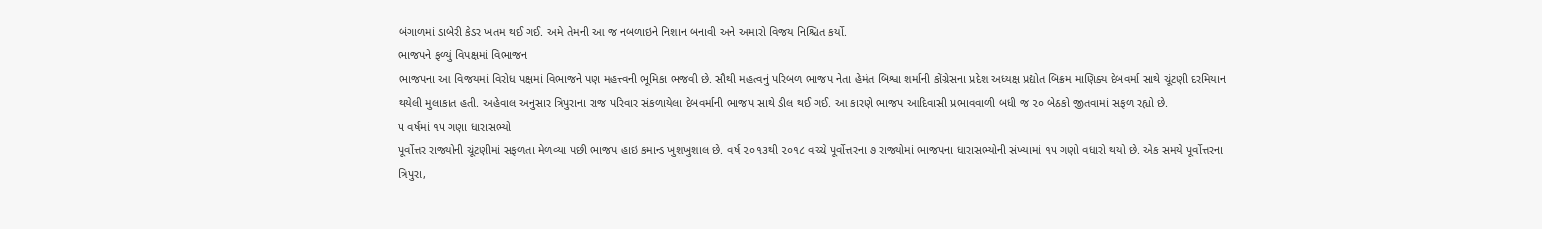બંગાળમાં ડાબેરી કેડર ખતમ થઈ ગઈ. અમે તેમની આ જ નબળાઇને નિશાન બનાવી અને અમારો વિજય નિશ્ચિત કર્યો.
ભાજપને ફળ્યું વિપક્ષમાં વિભાજન
ભાજપના આ વિજયમાં વિરોધ પક્ષમાં વિભાજને પણ મહત્ત્વની ભૂમિકા ભજવી છે. સૌથી મહત્વનું પરિબળ ભાજપ નેતા હેમંત બિશ્વા શર્માની કોંગ્રેસના પ્રદેશ અધ્યક્ષ પ્રદ્યોત બિક્રમ માણિક્ય દેબવર્મા સાથે ચૂંટણી દરમિયાન થયેલી મુલાકાત હતી. અહેવાલ અનુસાર ત્રિપુરાના રાજ પરિવાર સંકળાયેલા દેબવર્માની ભાજપ સાથે ડીલ થઈ ગઈ. આ કારણે ભાજપ આદિવાસી પ્રભાવવાળી બધી જ ૨૦ બેઠકો જીતવામાં સફળ રહ્યો છે.
૫ વર્ષમાં ૧૫ ગણા ધારાસભ્યો
પૂર્વોત્તર રાજ્યોની ચૂંટણીમાં સફળતા મેળવ્યા પછી ભાજપ હાઇ કમાન્ડ ખુશખુશાલ છે. વર્ષ ૨૦૧૩થી ૨૦૧૮ વચ્ચે પૂર્વોત્તરના ૭ રાજ્યોમાં ભાજપના ધારાસભ્યોની સંખ્યામાં ૧૫ ગણો વધારો થયો છે. એક સમયે પૂર્વોત્તરના ત્રિપુરા,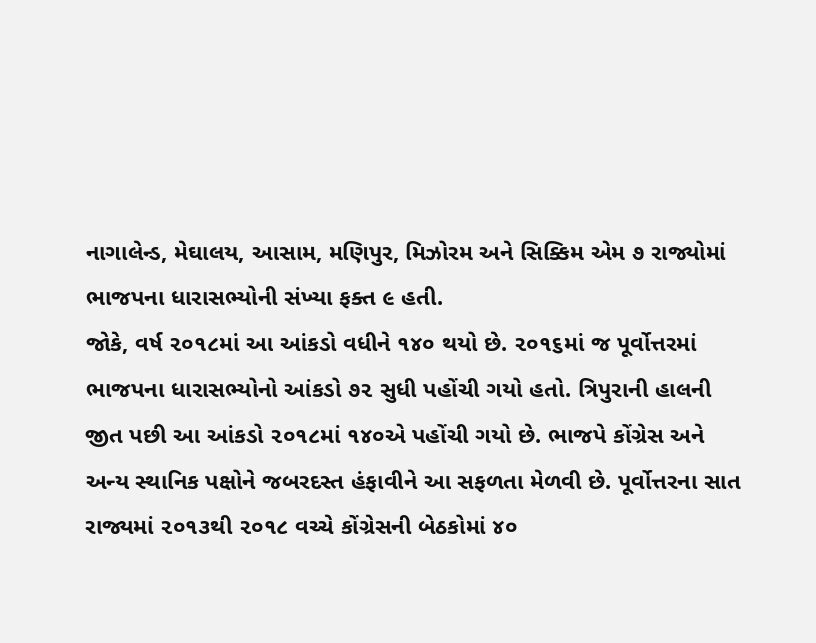નાગાલેન્ડ, મેઘાલય, આસામ, મણિપુર, મિઝોરમ અને સિક્કિમ એમ ૭ રાજ્યોમાં ભાજપના ધારાસભ્યોની સંખ્યા ફક્ત ૯ હતી.
જોકે, વર્ષ ૨૦૧૮માં આ આંકડો વધીને ૧૪૦ થયો છે. ૨૦૧૬માં જ પૂર્વોત્તરમાં ભાજપના ધારાસભ્યોનો આંકડો ૭૨ સુધી પહોંચી ગયો હતો. ત્રિપુરાની હાલની જીત પછી આ આંકડો ૨૦૧૮માં ૧૪૦એ પહોંચી ગયો છે. ભાજપે કોંગ્રેસ અને અન્ય સ્થાનિક પક્ષોને જબરદસ્ત હંફાવીને આ સફળતા મેળવી છે. પૂર્વોત્તરના સાત રાજ્યમાં ૨૦૧૩થી ૨૦૧૮ વચ્ચે કોંગ્રેસની બેઠકોમાં ૪૦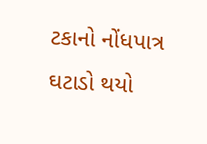ટકાનો નોંધપાત્ર ઘટાડો થયો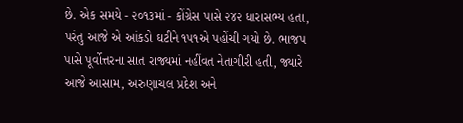છે. એક સમયે - ૨૦૧૩માં - કોંગ્રેસ પાસે ૨૪૨ ધારાસભ્ય હતા, પરંતુ આજે એ આંકડો ઘટીને ૧૫૧એ પહોંચી ગયો છે. ભાજપ પાસે પૂર્વોત્તરના સાત રાજ્યમાં નહીંવત નેતાગીરી હતી, જ્યારે આજે આસામ, અરુણાચલ પ્રદેશ અને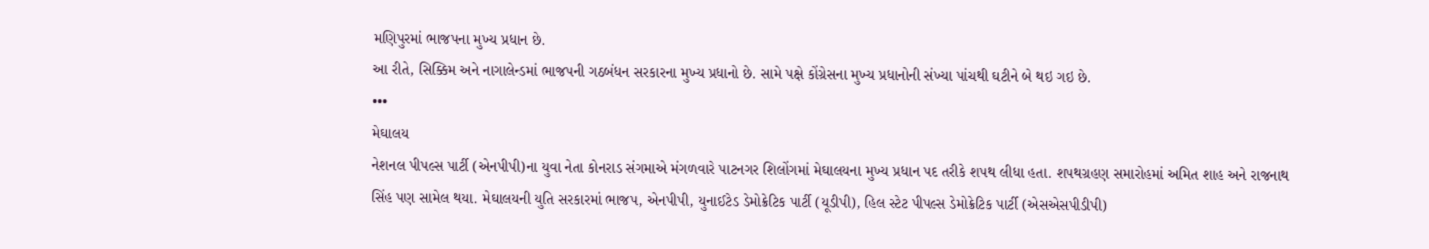મણિપુરમાં ભાજપના મુખ્ય પ્રધાન છે.
આ રીતે, સિક્કિમ અને નાગાલેન્ડમાં ભાજપની ગઠબંધન સરકારના મુખ્ય પ્રધાનો છે. સામે પક્ષે કોંગ્રેસના મુખ્ય પ્રધાનોની સંખ્યા પાંચથી ઘટીને બે થઇ ગઇ છે.
•••
મેઘાલય
નેશનલ પીપલ્સ પાર્ટી (એનપીપી)ના યુવા નેતા કોનરાડ સંગમાએ મંગળવારે પાટનગર શિલોંગમાં મેઘાલયના મુખ્ય પ્રધાન પદ તરીકે શપથ લીધા હતા. શપથગ્રહણ સમારોહમાં અમિત શાહ અને રાજનાથ સિંહ પણ સામેલ થયા. મેઘાલયની યુતિ સરકારમાં ભાજપ, એનપીપી, યુનાઈટેડ ડેમોક્રેટિક પાર્ટી (યૂડીપી), હિલ સ્ટેટ પીપલ્સ ડેમોક્રેટિક પાર્ટી (એસએસપીડીપી)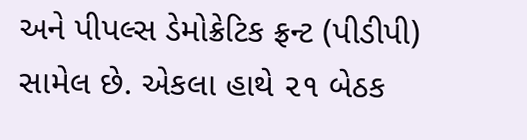અને પીપલ્સ ડેમોક્રેટિક ફ્રન્ટ (પીડીપી) સામેલ છે. એકલા હાથે ૨૧ બેઠક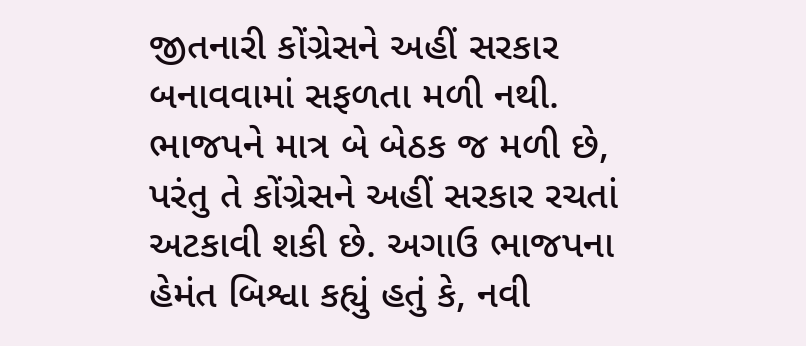જીતનારી કોંગ્રેસને અહીં સરકાર બનાવવામાં સફળતા મળી નથી. ભાજપને માત્ર બે બેઠક જ મળી છે, પરંતુ તે કોંગ્રેસને અહીં સરકાર રચતાં અટકાવી શકી છે. અગાઉ ભાજપના હેમંત બિશ્વા કહ્યું હતું કે, નવી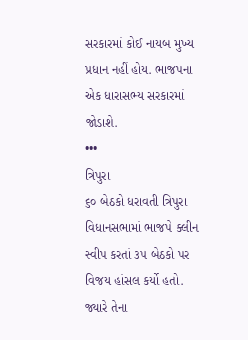સરકારમાં કોઈ નાયબ મુખ્ય પ્રધાન નહીં હોય. ભાજપના એક ધારાસભ્ય સરકારમાં જોડાશે.
•••
ત્રિપુરા
૬૦ બેઠકો ધરાવતી ત્રિપુરા વિધાનસભામાં ભાજપે ક્લીન સ્વીપ કરતાં ૩૫ બેઠકો પર વિજય હાંસલ કર્યો હતો. જ્યારે તેના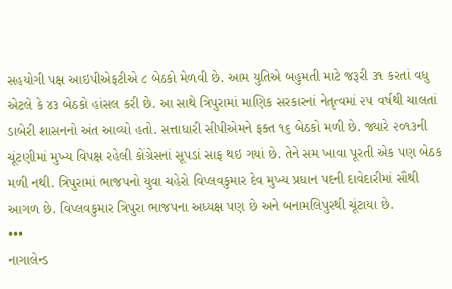સહયોગી પક્ષ આઇપીએફટીએ ૮ બેઠકો મેળવી છે. આમ યુતિએ બહુમતી માટે જરૂરી ૩૧ કરતાં વધુ એટલે કે ૪૩ બેઠકો હાંસલ કરી છે. આ સાથે ત્રિપુરામાં માણિક સરકારનાં નેતૃત્વમાં ૨૫ વર્ષથી ચાલતાં ડાબેરી શાસનનો અંત આવ્યો હતો. સત્તાધારી સીપીએમને ફક્ત ૧૬ બેઠકો મળી છે. જ્યારે ૨૦૧૩ની ચૂંટણીમાં મુખ્ય વિપક્ષ રહેલી કોંગ્રેસનાં સૂપડાં સાફ થઇ ગયાં છે. તેને સમ ખાવા પૂરતી એક પણ બેઠક મળી નથી. ત્રિપુરામાં ભાજપનો યુવા ચહેરો વિપ્લવકુમાર દેવ મુખ્ય પ્રધાન પદની દાવેદારીમાં સૌથી આગળ છે. વિપ્લવકુમાર ત્રિપુરા ભાજપના અધ્યક્ષ પણ છે અને બનામલિપુરથી ચૂંટાયા છે.
•••
નાગાલેન્ડ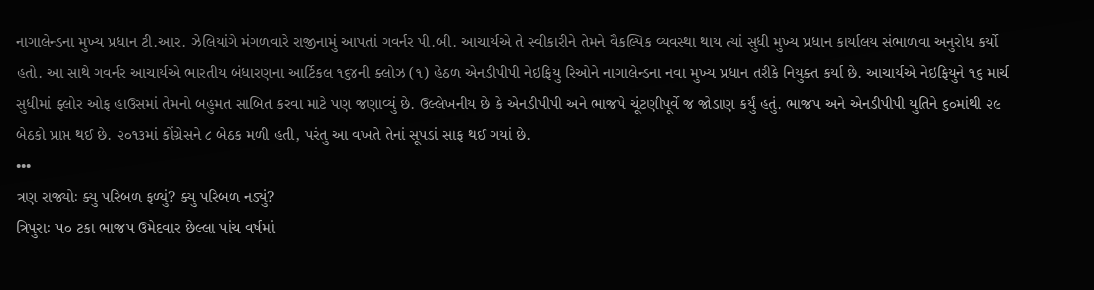નાગાલેન્ડના મુખ્ય પ્રધાન ટી.આર. ઝેલિયાંગે મંગળવારે રાજીનામું આપતાં ગવર્નર પી.બી. આચાર્યએ તે સ્વીકારીને તેમને વૈકલ્પિક વ્યવસ્થા થાય ત્યાં સુધી મુખ્ય પ્રધાન કાર્યાલય સંભાળવા અનુરોધ કર્યો હતો. આ સાથે ગવર્નર આચાર્યએ ભારતીય બંધારણના આર્ટિકલ ૧૬૪ની ક્લોઝ (૧) હેઠળ એનડીપીપી નેઇફિયુ રિઓને નાગાલેન્ડના નવા મુખ્ય પ્રધાન તરીકે નિયુક્ત કર્યા છે. આચાર્યએ નેઇફિયુને ૧૬ માર્ચ સુધીમાં ફ્લોર ઓફ હાઉસમાં તેમનો બહુમત સાબિત કરવા માટે પણ જણાવ્યું છે. ઉલ્લેખનીય છે કે એનડીપીપી અને ભાજપે ચૂંટણીપૂર્વે જ જોડાણ કર્યું હતું. ભાજપ અને એનડીપીપી યુતિને ૬૦માંથી ૨૯ બેઠકો પ્રાપ્ત થઈ છે. ૨૦૧૩માં કોંગ્રેસને ૮ બેઠક મળી હતી, પરંતુ આ વખતે તેનાં સૂપડાં સાફ થઈ ગયાં છે.
•••
ત્રણ રાજ્યોઃ ક્યુ પરિબળ ફળ્યું? ક્યુ પરિબળ નડ્યું?
ત્રિપુરાઃ ૫૦ ટકા ભાજપ ઉમેદવાર છેલ્લા પાંચ વર્ષમાં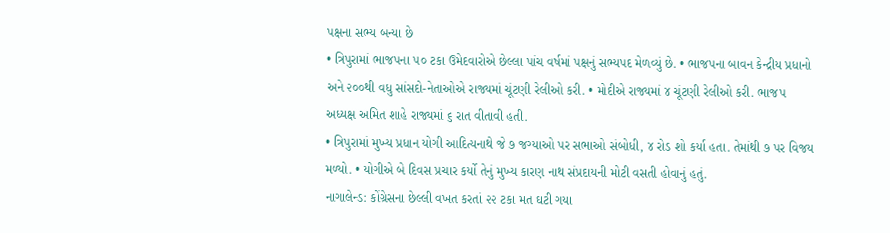પક્ષના સભ્ય બન્યા છે
• ત્રિપુરામાં ભાજપના ૫૦ ટકા ઉમેદવારોએ છેલ્લા પાંચ વર્ષમાં પક્ષનું સભ્યપદ મેળવ્યું છે. • ભાજપના બાવન કેન્દ્રીય પ્રધાનો અને ૨૦૦થી વધુ સાંસદો-નેતાઓએ રાજ્યમાં ચૂંટણી રેલીઓ કરી. • મોદીએ રાજ્યમાં ૪ ચૂંટણી રેલીઓ કરી. ભાજપ અધ્યક્ષ અમિત શાહે રાજ્યમાં ૬ રાત વીતાવી હતી.
• ત્રિપુરામાં મુખ્ય પ્રધાન યોગી આદિત્યનાથે જે ૭ જગ્યાઓ પર સભાઓ સંબોધી, ૪ રોડ શો કર્યા હતા. તેમાંથી ૭ પર વિજય મળ્યો. • યોગીએ બે દિવસ પ્રચાર કર્યો તેનું મુખ્ય કારણ નાથ સંપ્રદાયની મોટી વસતી હોવાનું હતું.
નાગાલેન્ડ: કોંગ્રેસના છેલ્લી વખત કરતાં ૨૨ ટકા મત ઘટી ગયા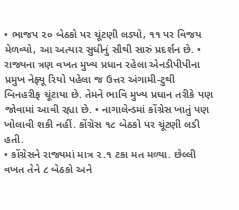• ભાજપ ૨૦ બેઠકો પર ચૂંટણી લડ્યો, ૧૧ પર વિજય મેળવ્યો, આ અત્યાર સુધીનું સૌથી સારું પ્રદર્શન છે. • રાજ્યના ત્રણ વખત મુખ્ય પ્રધાન રહેલા એનડીપીપીના પ્રમુખ નેફ્યૂ રિયો પહેલા જ ઉત્તર અંગામી-ટુથી બિનહરીફ ચૂંટાયા છે. તેમને ભાવિ મુખ્ય પ્રધાન તરીકે પણ જોવામાં આવી રહ્યા છે. • નાગાલેન્ડમાં કોંગ્રેસ ખાતું પણ ખોલાવી શકી નહીં. કોંગ્રેસ ૧૮ બેઠકો પર ચૂંટણી લડી હતી.
• કોંગ્રેસને રાજ્યમાં માત્ર ૨.૧ ટકા મત મળ્યા. છેલ્લી વખત તેને ૮ બેઠકો અને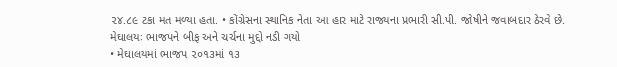૨૪.૮૯ ટકા મત મળ્યા હતા. • કોંગ્રેસના સ્થાનિક નેતા આ હાર માટે રાજ્યના પ્રભારી સી.પી. જોષીને જવાબદાર ઠેરવે છે.
મેઘાલયઃ ભાજપને બીફ અને ચર્ચના મુદ્દો નડી ગયો
• મેઘાલયમાં ભાજપ ૨૦૧૩માં ૧૩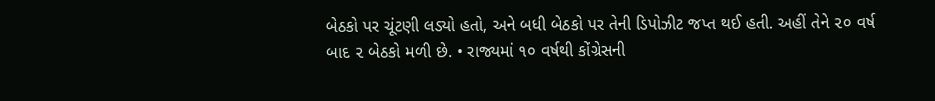બેઠકો પર ચૂંટણી લડ્યો હતો, અને બધી બેઠકો પર તેની ડિપોઝીટ જપ્ત થઈ હતી. અહીં તેને ૨૦ વર્ષ બાદ ૨ બેઠકો મળી છે. • રાજ્યમાં ૧૦ વર્ષથી કોંગ્રેસની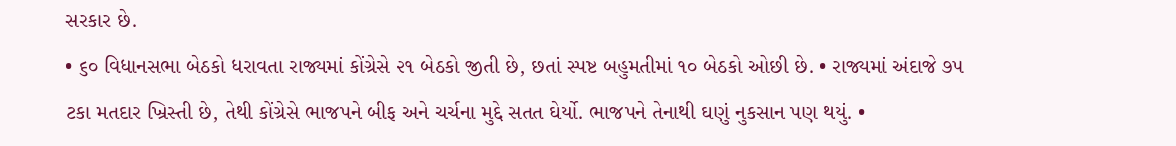સરકાર છે.
• ૬૦ વિધાનસભા બેઠકો ધરાવતા રાજ્યમાં કોંગ્રેસે ૨૧ બેઠકો જીતી છે, છતાં સ્પષ્ટ બહુમતીમાં ૧૦ બેઠકો ઓછી છે. • રાજ્યમાં અંદાજે ૭૫ ટકા મતદાર ખ્રિસ્તી છે, તેથી કોંગ્રેસે ભાજપને બીફ અને ચર્ચના મુદ્દે સતત ઘેર્યો. ભાજપને તેનાથી ઘણું નુકસાન પણ થયું. •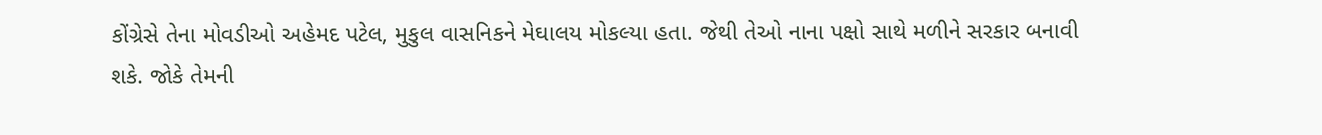કોંગ્રેસે તેના મોવડીઓ અહેમદ પટેલ, મુકુલ વાસનિકને મેઘાલય મોકલ્યા હતા. જેથી તેઓ નાના પક્ષો સાથે મળીને સરકાર બનાવી શકે. જોકે તેમની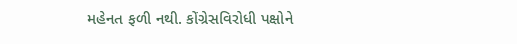મહેનત ફળી નથી. કોંગ્રેસવિરોધી પક્ષોને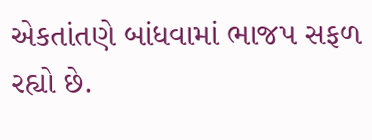એકતાંતણે બાંધવામાં ભાજપ સફળ રહ્યો છે.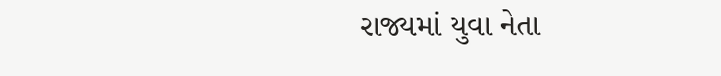રાજ્યમાં યુવા નેતા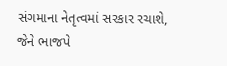સંગમાના નેતૃત્વમાં સરકાર રચાશે, જેને ભાજપે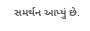સમર્થન આપ્યું છે.